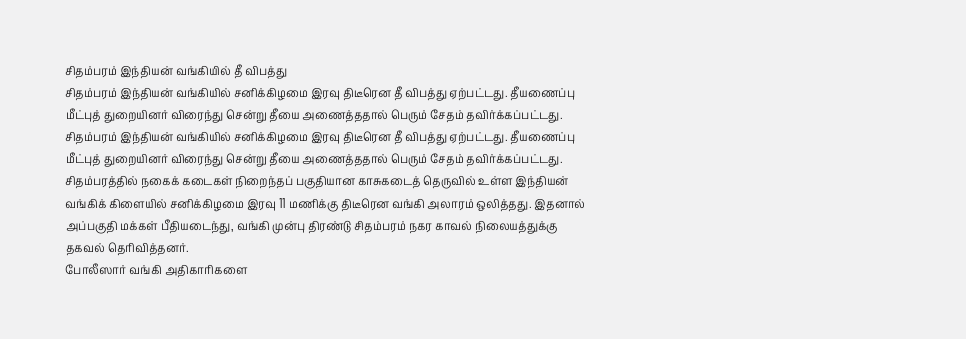சிதம்பரம் இந்தியன் வங்கியில் தீ விபத்து
சிதம்பரம் இந்தியன் வங்கியில் சனிக்கிழமை இரவு திடீரென தீ விபத்து ஏற்பட்டது. தீயணைப்பு மீட்புத் துறையினர் விரைந்து சென்று தீயை அணைத்ததால் பெரும் சேதம் தவிர்க்கப்பட்டது.
சிதம்பரம் இந்தியன் வங்கியில் சனிக்கிழமை இரவு திடீரென தீ விபத்து ஏற்பட்டது. தீயணைப்பு மீட்புத் துறையினர் விரைந்து சென்று தீயை அணைத்ததால் பெரும் சேதம் தவிர்க்கப்பட்டது.
சிதம்பரத்தில் நகைக் கடைகள் நிறைந்தப் பகுதியான காசுகடைத் தெருவில் உள்ள இந்தியன் வங்கிக் கிளையில் சனிக்கிழமை இரவு 11 மணிக்கு திடீரென வங்கி அலாரம் ஒலித்தது. இதனால் அப்பகுதி மக்கள் பீதியடைந்து, வங்கி முன்பு திரண்டு சிதம்பரம் நகர காவல் நிலையத்துக்கு தகவல் தெரிவித்தனர்.
போலீஸார் வங்கி அதிகாரிகளை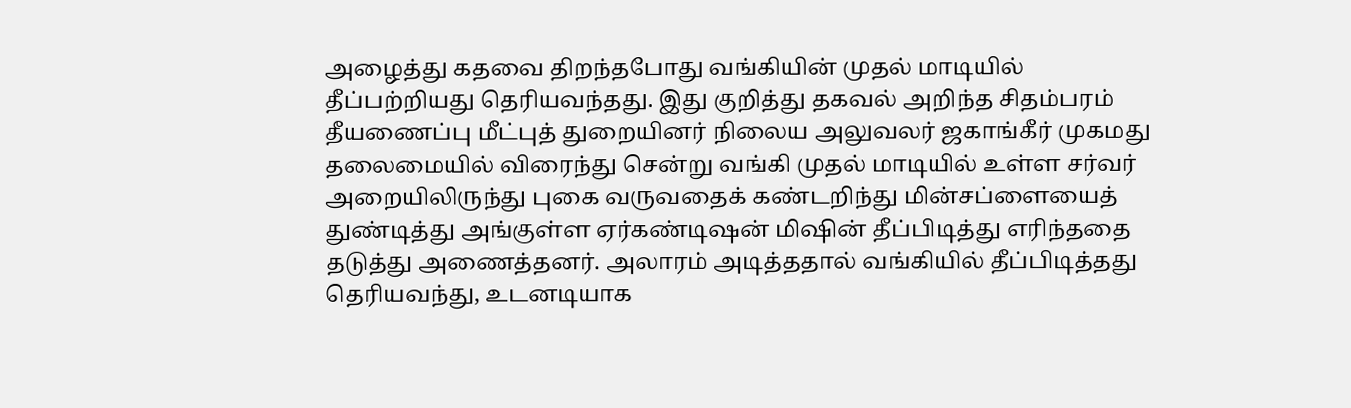அழைத்து கதவை திறந்தபோது வங்கியின் முதல் மாடியில் தீப்பற்றியது தெரியவந்தது. இது குறித்து தகவல் அறிந்த சிதம்பரம் தீயணைப்பு மீட்புத் துறையினர் நிலைய அலுவலர் ஜகாங்கீர் முகமது தலைமையில் விரைந்து சென்று வங்கி முதல் மாடியில் உள்ள சர்வர் அறையிலிருந்து புகை வருவதைக் கண்டறிந்து மின்சப்ளையைத் துண்டித்து அங்குள்ள ஏர்கண்டிஷன் மிஷின் தீப்பிடித்து எரிந்ததை தடுத்து அணைத்தனர். அலாரம் அடித்ததால் வங்கியில் தீப்பிடித்தது தெரியவந்து, உடனடியாக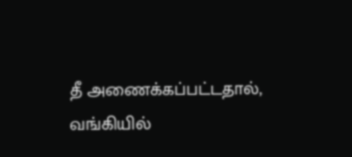தீ அணைக்கப்பட்டதால், வங்கியில்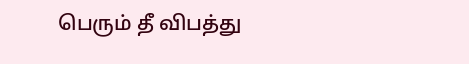பெரும் தீ விபத்து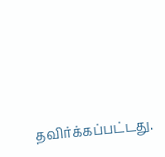தவிர்க்கப்பட்டது.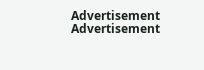Advertisement
Advertisement